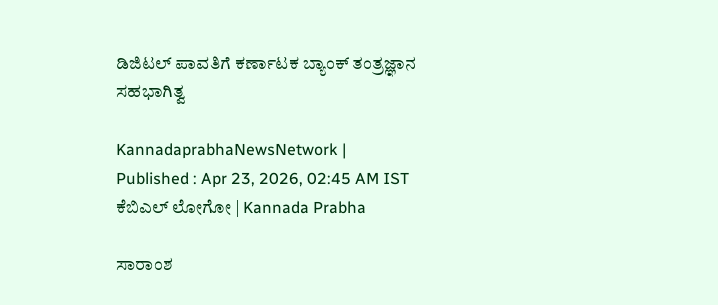ಡಿಜಿಟಲ್‌ ಪಾವತಿಗೆ ಕರ್ಣಾಟಕ ಬ್ಯಾಂಕ್‌ ತಂತ್ರಜ್ಞಾನ ಸಹಭಾಗಿತ್ವ

KannadaprabhaNewsNetwork |
Published : Apr 23, 2026, 02:45 AM IST
ಕೆಬಿಎಲ್‌ ಲೋಗೋ | Kannada Prabha

ಸಾರಾಂಶ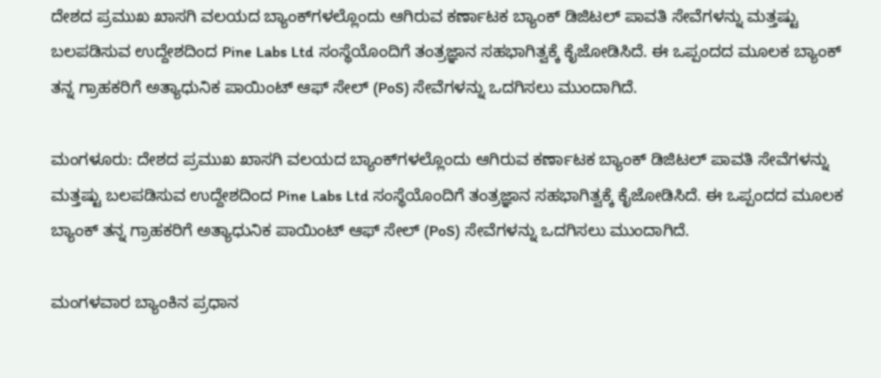ದೇಶದ ಪ್ರಮುಖ ಖಾಸಗಿ ವಲಯದ ಬ್ಯಾಂಕ್‌ಗಳಲ್ಲೊಂದು ಆಗಿರುವ ಕರ್ಣಾಟಕ ಬ್ಯಾಂಕ್‌ ಡಿಜಿಟಲ್ ಪಾವತಿ ಸೇವೆಗಳನ್ನು ಮತ್ತಷ್ಟು ಬಲಪಡಿಸುವ ಉದ್ದೇಶದಿಂದ Pine Labs Ltd ಸಂಸ್ಥೆಯೊಂದಿಗೆ ತಂತ್ರಜ್ಞಾನ ಸಹಭಾಗಿತ್ವಕ್ಕೆ ಕೈಜೋಡಿಸಿದೆ. ಈ ಒಪ್ಪಂದದ ಮೂಲಕ ಬ್ಯಾಂಕ್ ತನ್ನ ಗ್ರಾಹಕರಿಗೆ ಅತ್ಯಾಧುನಿಕ ಪಾಯಿಂಟ್ ಆಫ್ ಸೇಲ್ (PoS) ಸೇವೆಗಳನ್ನು ಒದಗಿಸಲು ಮುಂದಾಗಿದೆ.

ಮಂಗಳೂರು: ದೇಶದ ಪ್ರಮುಖ ಖಾಸಗಿ ವಲಯದ ಬ್ಯಾಂಕ್‌ಗಳಲ್ಲೊಂದು ಆಗಿರುವ ಕರ್ಣಾಟಕ ಬ್ಯಾಂಕ್‌ ಡಿಜಿಟಲ್ ಪಾವತಿ ಸೇವೆಗಳನ್ನು ಮತ್ತಷ್ಟು ಬಲಪಡಿಸುವ ಉದ್ದೇಶದಿಂದ Pine Labs Ltd ಸಂಸ್ಥೆಯೊಂದಿಗೆ ತಂತ್ರಜ್ಞಾನ ಸಹಭಾಗಿತ್ವಕ್ಕೆ ಕೈಜೋಡಿಸಿದೆ. ಈ ಒಪ್ಪಂದದ ಮೂಲಕ ಬ್ಯಾಂಕ್ ತನ್ನ ಗ್ರಾಹಕರಿಗೆ ಅತ್ಯಾಧುನಿಕ ಪಾಯಿಂಟ್ ಆಫ್ ಸೇಲ್ (PoS) ಸೇವೆಗಳನ್ನು ಒದಗಿಸಲು ಮುಂದಾಗಿದೆ.

ಮಂಗಳವಾರ ಬ್ಯಾಂಕಿನ ಪ್ರಧಾನ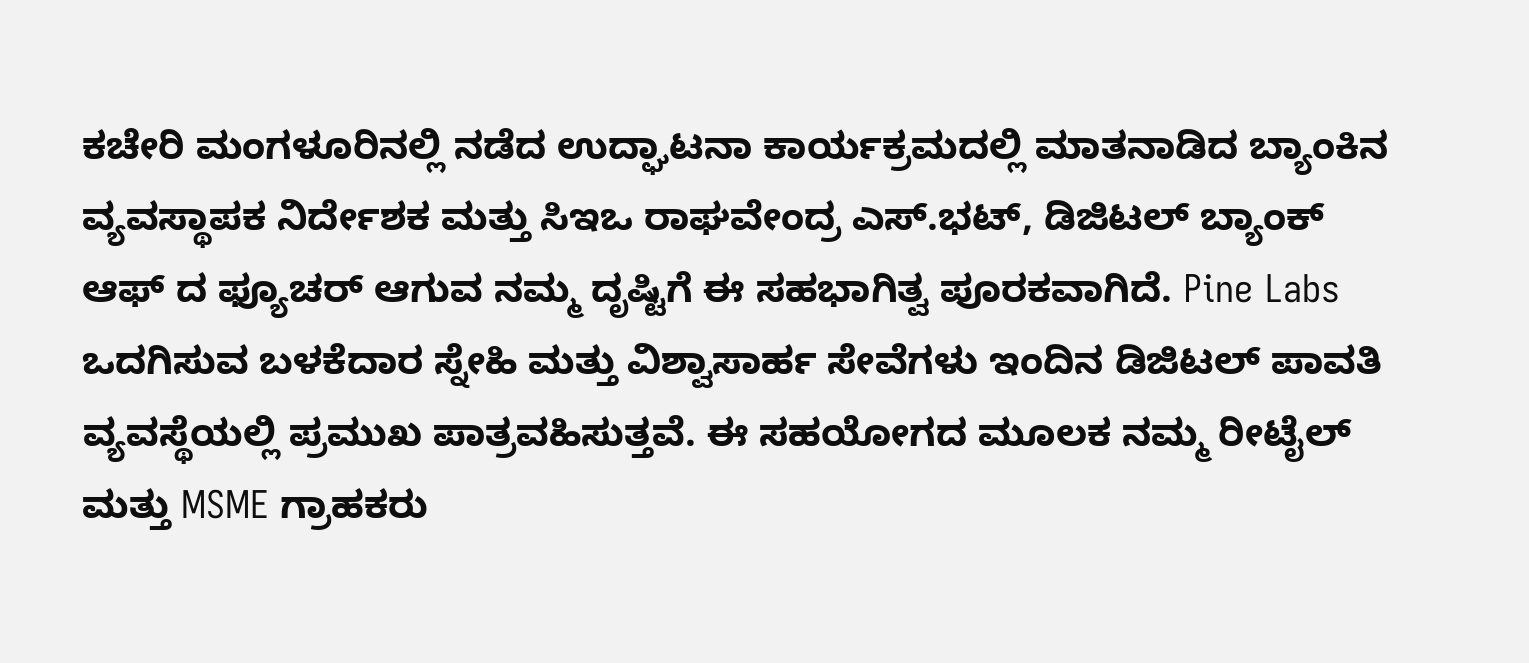ಕಚೇರಿ ಮಂಗಳೂರಿನಲ್ಲಿ ನಡೆದ ಉದ್ಘಾಟನಾ ಕಾರ್ಯಕ್ರಮದಲ್ಲಿ ಮಾತನಾಡಿದ ಬ್ಯಾಂಕಿನ ವ್ಯವಸ್ಥಾಪಕ ನಿರ್ದೇಶಕ ಮತ್ತು ಸಿಇಒ ರಾಘವೇಂದ್ರ ಎಸ್‌.ಭಟ್‌, ಡಿಜಿಟಲ್ ಬ್ಯಾಂಕ್ ಆಫ್ ದ ಫ್ಯೂಚರ್ ಆಗುವ ನಮ್ಮ ದೃಷ್ಟಿಗೆ ಈ ಸಹಭಾಗಿತ್ವ ಪೂರಕವಾಗಿದೆ. Pine Labs ಒದಗಿಸುವ ಬಳಕೆದಾರ ಸ್ನೇಹಿ ಮತ್ತು ವಿಶ್ವಾಸಾರ್ಹ ಸೇವೆಗಳು ಇಂದಿನ ಡಿಜಿಟಲ್ ಪಾವತಿ ವ್ಯವಸ್ಥೆಯಲ್ಲಿ ಪ್ರಮುಖ ಪಾತ್ರವಹಿಸುತ್ತವೆ. ಈ ಸಹಯೋಗದ ಮೂಲಕ ನಮ್ಮ ರೀಟೈಲ್ ಮತ್ತು MSME ಗ್ರಾಹಕರು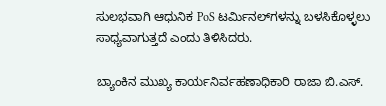ಸುಲಭವಾಗಿ ಆಧುನಿಕ PoS ಟರ್ಮಿನಲ್‌ಗಳನ್ನು ಬಳಸಿಕೊಳ್ಳಲು ಸಾಧ್ಯವಾಗುತ್ತದೆ ಎಂದು ತಿಳಿಸಿದರು.

ಬ್ಯಾಂಕಿನ ಮುಖ್ಯ ಕಾರ್ಯನಿರ್ವಹಣಾಧಿಕಾರಿ ರಾಜಾ ಬಿ.ಎಸ್‌.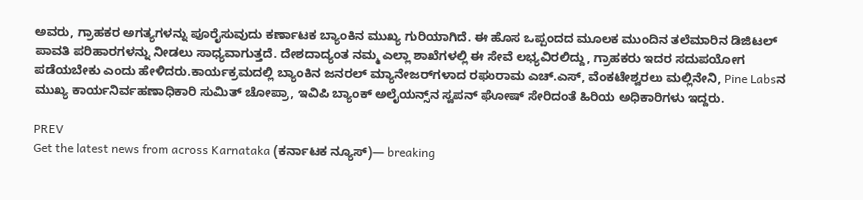ಅವರು, ಗ್ರಾಹಕರ ಅಗತ್ಯಗಳನ್ನು ಪೂರೈಸುವುದು ಕರ್ಣಾಟಕ ಬ್ಯಾಂಕಿನ ಮುಖ್ಯ ಗುರಿಯಾಗಿದೆ. ಈ ಹೊಸ ಒಪ್ಪಂದದ ಮೂಲಕ ಮುಂದಿನ ತಲೆಮಾರಿನ ಡಿಜಿಟಲ್ ಪಾವತಿ ಪರಿಹಾರಗಳನ್ನು ನೀಡಲು ಸಾಧ್ಯವಾಗುತ್ತದೆ. ದೇಶದಾದ್ಯಂತ ನಮ್ಮ ಎಲ್ಲಾ ಶಾಖೆಗಳಲ್ಲಿ ಈ ಸೇವೆ ಲಭ್ಯವಿರಲಿದ್ದು, ಗ್ರಾಹಕರು ಇದರ ಸದುಪಯೋಗ ಪಡೆಯಬೇಕು ಎಂದು ಹೇಳಿದರು.ಕಾರ್ಯಕ್ರಮದಲ್ಲಿ ಬ್ಯಾಂಕಿನ ಜನರಲ್ ಮ್ಯಾನೇಜರ್‌ಗಳಾದ ರಘುರಾಮ ಎಚ್‌.ಎಸ್‌, ವೆಂಕಟೇಶ್ವರಲು ಮಲ್ಲಿನೇನಿ, Pine Labsನ ಮುಖ್ಯ ಕಾರ್ಯನಿರ್ವಹಣಾಧಿಕಾರಿ ಸುಮಿತ್‌ ಚೋಪ್ರಾ, ಇವಿಪಿ ಬ್ಯಾಂಕ್ ಅಲೈಯನ್ಸ್‌ನ ಸ್ವಪನ್‌ ಘೋಷ್‌ ಸೇರಿದಂತೆ ಹಿರಿಯ ಅಧಿಕಾರಿಗಳು ಇದ್ದರು.

PREV
Get the latest news from across Karnataka (ಕರ್ನಾಟಕ ನ್ಯೂಸ್)— breaking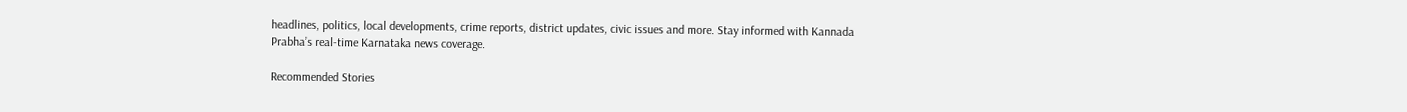headlines, politics, local developments, crime reports, district updates, civic issues and more. Stay informed with Kannada Prabha’s real‑time Karnataka news coverage.

Recommended Stories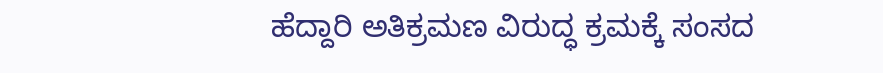ಹೆದ್ದಾರಿ ಅತಿಕ್ರಮಣ ವಿರುದ್ಧ ಕ್ರಮಕ್ಕೆ ಸಂಸದ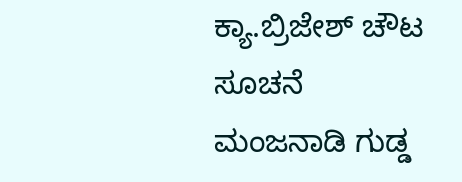ಕ್ಯಾ.ಬ್ರಿಜೇಶ್ ಚೌಟ ಸೂಚನೆ
ಮಂಜನಾಡಿ ಗುಡ್ಡ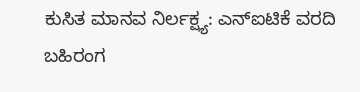ಕುಸಿತ ಮಾನವ ನಿರ್ಲಕ್ಷ್ಯ: ಎನ್‌ಐಟಿಕೆ ವರದಿ ಬಹಿರಂಗ